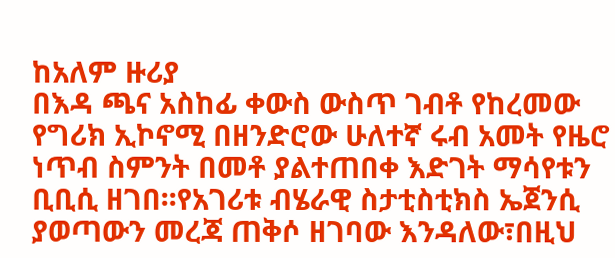ከአለም ዙሪያ
በእዳ ጫና አስከፊ ቀውስ ውስጥ ገብቶ የከረመው የግሪክ ኢኮኖሚ በዘንድሮው ሁለተኛ ሩብ አመት የዜሮ ነጥብ ስምንት በመቶ ያልተጠበቀ እድገት ማሳየቱን ቢቢሲ ዘገበ፡፡የአገሪቱ ብሄራዊ ስታቲስቲክስ ኤጀንሲ ያወጣውን መረጃ ጠቅሶ ዘገባው እንዳለው፣በዚህ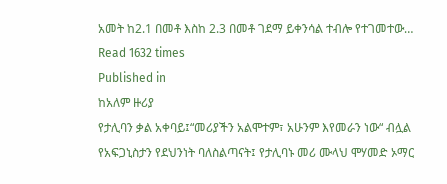አመት ከ2.1 በመቶ እስከ 2.3 በመቶ ገደማ ይቀንሳል ተብሎ የተገመተው…
Read 1632 times
Published in
ከአለም ዙሪያ
የታሊባን ቃል አቀባይ፤“መሪያችን አልሞተም፣ አሁንም እየመራን ነው“ ብሏል የአፍጋኒስታን የደህንነት ባለስልጣናት፤ የታሊባኑ መሪ ሙላህ ሞሃመድ ኦማር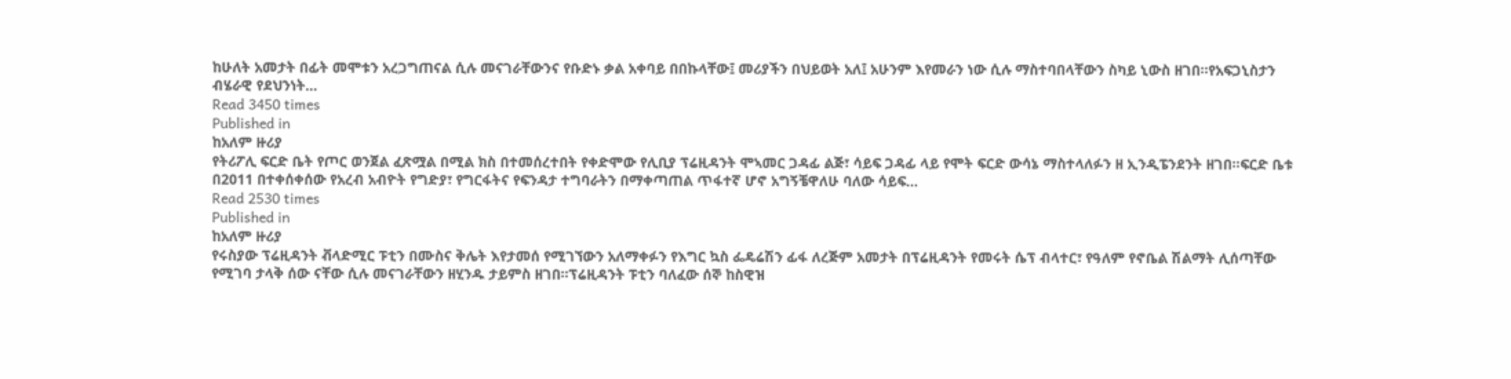ከሁለት አመታት በፊት መሞቱን አረጋግጠናል ሲሉ መናገራቸውንና የቡድኑ ቃል አቀባይ በበኩላቸው፤ መሪያችን በህይወት አለ፤ አሁንም እየመራን ነው ሲሉ ማስተባበላቸውን ስካይ ኒውስ ዘገበ፡፡የአፍጋኒስታን ብሄራዊ የደህንነት…
Read 3450 times
Published in
ከአለም ዙሪያ
የትሪፖሊ ፍርድ ቤት የጦር ወንጀል ፈጽሟል በሚል ክስ በተመሰረተበት የቀድሞው የሊቢያ ፕሬዚዳንት ሞኣመር ጋዳፊ ልጅ፣ ሳይፍ ጋዳፊ ላይ የሞት ፍርድ ውሳኔ ማስተላለፉን ዘ ኢንዲፔንደንት ዘገበ፡፡ፍርድ ቤቱ በ2011 በተቀሰቀሰው የአረብ አብዮት የግድያ፣ የግርፋትና የፍንዳታ ተግባራትን በማቀጣጠል ጥፋተኛ ሆኖ አግኝቼዋለሁ ባለው ሳይፍ…
Read 2530 times
Published in
ከአለም ዙሪያ
የሩስያው ፕሬዚዳንት ቭላድሚር ፑቲን በሙስና ቅሌት እየታመሰ የሚገኘውን አለማቀፉን የእግር ኳስ ፌዴሬሽን ፊፋ ለረጅም አመታት በፕሬዚዳንት የመሩት ሴፕ ብላተር፣ የዓለም የኖቤል ሽልማት ሊሰጣቸው የሚገባ ታላቅ ሰው ናቸው ሲሉ መናገራቸውን ዘሂንዱ ታይምስ ዘገበ፡፡ፕሬዚዳንት ፑቲን ባለፈው ሰኞ ከስዊዝ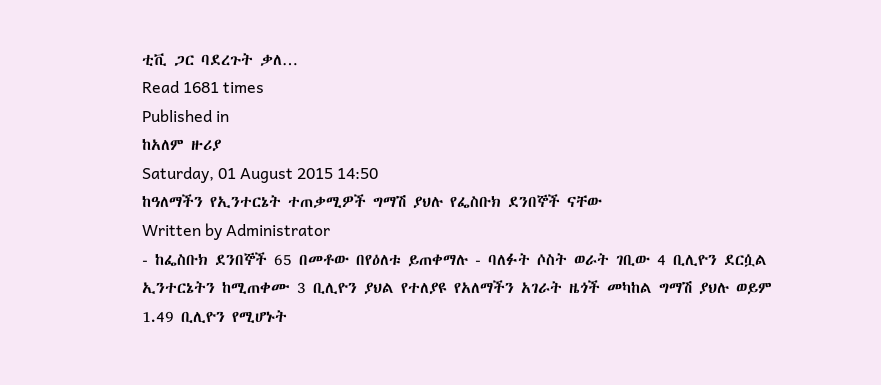ቲቪ ጋር ባደረጉት ቃለ…
Read 1681 times
Published in
ከአለም ዙሪያ
Saturday, 01 August 2015 14:50
ከዓለማችን የኢንተርኔት ተጠቃሚዎች ግማሽ ያህሉ የፌስቡክ ደንበኞች ናቸው
Written by Administrator
- ከፌስቡክ ደንበኞች 65 በመቶው በየዕለቱ ይጠቀማሉ - ባለፉት ሶስት ወራት ገቢው 4 ቢሊዮን ደርሷል ኢንተርኔትን ከሚጠቀሙ 3 ቢሊዮን ያህል የተለያዩ የአለማችን አገራት ዜጎች መካከል ግማሽ ያህሉ ወይም 1.49 ቢሊዮን የሚሆኑት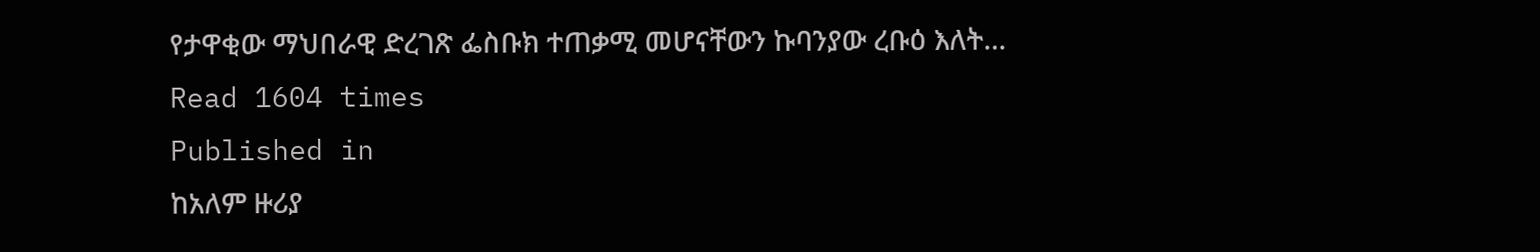የታዋቂው ማህበራዊ ድረገጽ ፌስቡክ ተጠቃሚ መሆናቸውን ኩባንያው ረቡዕ እለት…
Read 1604 times
Published in
ከአለም ዙሪያ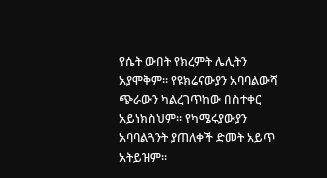የሴት ውበት የክረምት ሌሊትን አያሞቅም። የዩክሬናውያን አባባልውሻ ጭራውን ካልረገጥከው በስተቀር አይነክስህም፡፡ የካሜሩያውያን አባባልጓንት ያጠለቀች ድመት አይጥ አትይዝም፡፡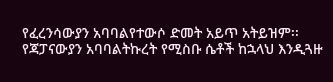የፈረንሳውያን አባባልየተውሶ ድመት አይጥ አትይዝም፡፡ የጃፓናውያን አባባልትኩረት የሚስቡ ሴቶች ከኋላህ እንዲጓዙ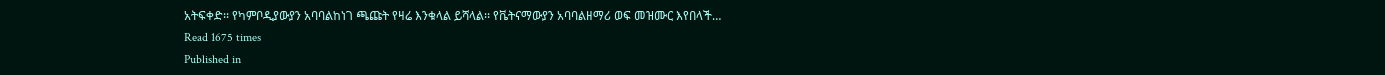አትፍቀድ፡፡ የካምቦዲያውያን አባባልከነገ ጫጩት የዛሬ እንቁላል ይሻላል፡፡ የቬትናማውያን አባባልዘማሪ ወፍ መዝሙር እየበላች…
Read 1675 times
Published in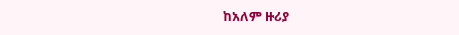ከአለም ዙሪያ